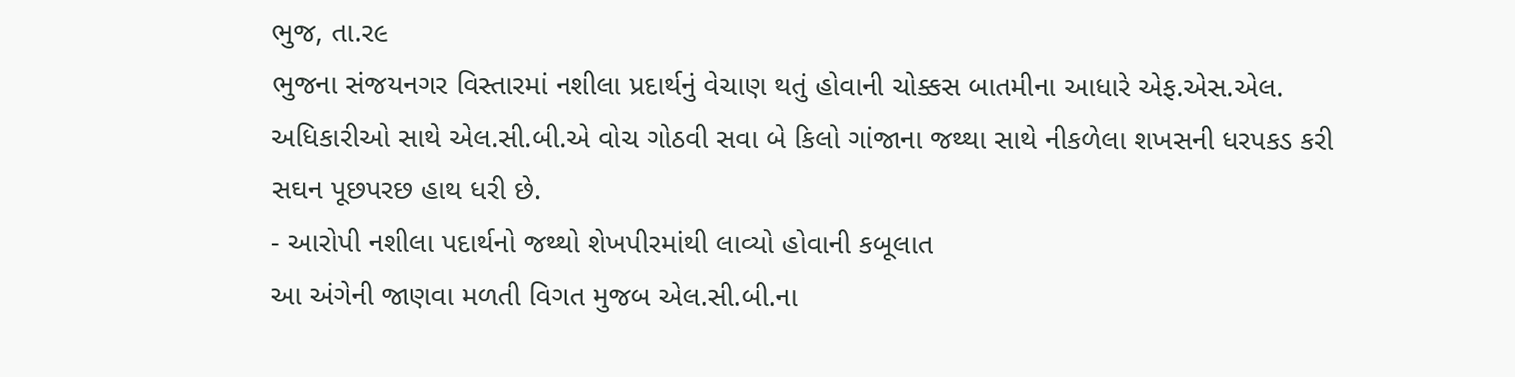ભુજ, તા.ર૯
ભુજના સંજયનગર વિસ્તારમાં નશીલા પ્રદાર્થનું વેચાણ થતું હોવાની ચોક્કસ બાતમીના આધારે એફ.એસ.એલ. અધિકારીઓ સાથે એલ.સી.બી.એ વોચ ગોઠવી સવા બે કિલો ગાંજાના જથ્થા સાથે નીકળેલા શખસની ધરપકડ કરી સઘન પૂછપરછ હાથ ધરી છે.
- આરોપી નશીલા પદાર્થનો જથ્થો શેખપીરમાંથી લાવ્યો હોવાની કબૂલાત
આ અંગેની જાણવા મળતી વિગત મુજબ એલ.સી.બી.ના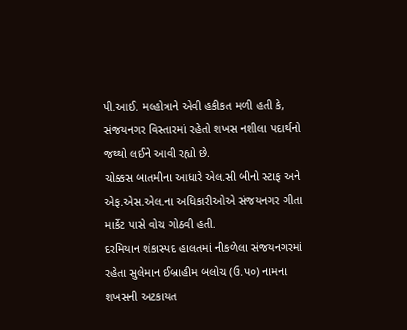પી.આઈ. મલ્હોત્રાને એવી હકીકત મળી હતી કે, સંજયનગર વિસ્તારમાં રહેતો શખસ નશીલા પદાર્થનો જથ્થો લઈને આવી રહ્યો છે.
ચોક્કસ બાતમીના આધારે એલ.સી બીનો સ્ટાફ અને એફ.એસ.એલ.ના અધિકારીઓએ સંજયનગર ગીતા માર્કેટ પાસે વોચ ગોઠવી હતી.
દરમિયાન શંકાસ્પદ હાલતમાં નીકળેલા સંજયનગરમાં રહેતા સુલેમાન ઈબ્રાહીમ બલોચ (ઉ.પ૦) નામના શખસની અટકાયત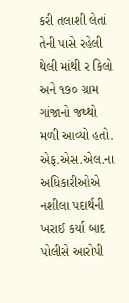કરી તલાશી લેતાં તેની પાસે રહેલી થેલી માંથી ર કિલો અને ૧૭૦ ગ્રામ ગાંજાનો જથ્થો મળી આવ્યો હતો. એફ.એસ.એલ.ના અધિકારીઓએ નશીલા પદાર્થની ખરાઈ કર્યા બાદ પોલીસે આરોપી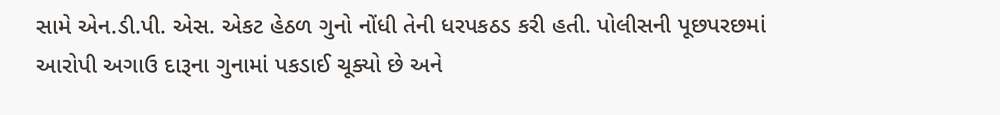સામે એન.ડી.પી. એસ. એકટ હેઠળ ગુનો નોંધી તેની ધરપકઠડ કરી હતી. પોલીસની પૂછપરછમાં આરોપી અગાઉ દારૂના ગુનામાં પકડાઈ ચૂક્યો છે અને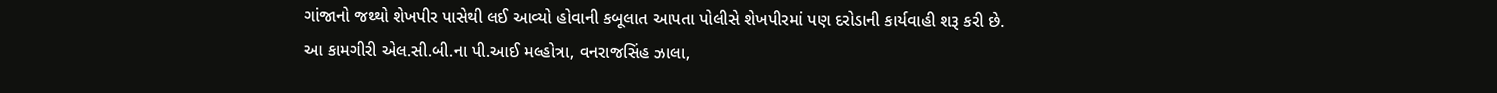ગાંજાનો જથ્થો શેખપીર પાસેથી લઈ આવ્યો હોવાની કબૂલાત આપતા પોલીસે શેખપીરમાં પણ દરોડાની કાર્યવાહી શરૂ કરી છે.
આ કામગીરી એલ.સી.બી.ના પી.આઈ મલ્હોત્રા, વનરાજસિંહ ઝાલા,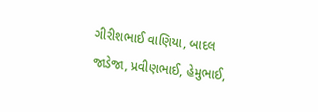ગીરીશભાઈ વાણિયા, બાદલ જાડેજા, પ્રવીણભાઈ, હેમુભાઈ,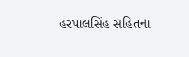હરપાલસિંહ સહિતના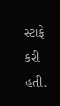સ્ટાફે કરી હતી.